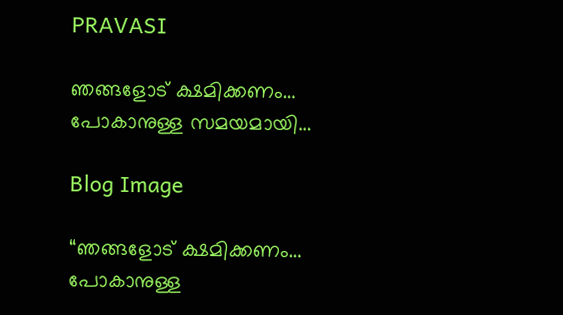PRAVASI

ഞങ്ങളോട് ക്ഷമിക്കണം… പോകാനുള്ള സമയമായി…

Blog Image

“ഞങ്ങളോട് ക്ഷമിക്കണം… പോകാനുള്ള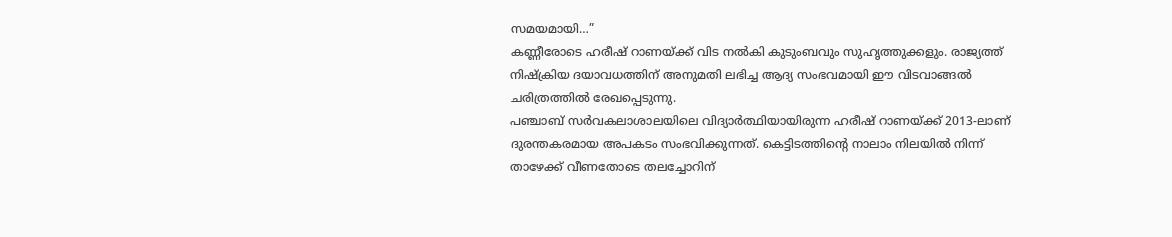സമയമായി…”
കണ്ണീരോടെ ഹരീഷ് റാണയ്ക്ക് വിട നൽകി കുടുംബവും സുഹൃത്തുക്കളും. രാജ്യത്ത് നിഷ്ക്രിയ ദയാവധത്തിന് അനുമതി ലഭിച്ച ആദ്യ സംഭവമായി ഈ വിടവാങ്ങൽ ചരിത്രത്തിൽ രേഖപ്പെടുന്നു.
പഞ്ചാബ് സർവകലാശാലയിലെ വിദ്യാർത്ഥിയായിരുന്ന ഹരീഷ് റാണയ്ക്ക് 2013-ലാണ് ദുരന്തകരമായ അപകടം സംഭവിക്കുന്നത്. കെട്ടിടത്തിന്റെ നാലാം നിലയിൽ നിന്ന് താഴേക്ക് വീണതോടെ തലച്ചോറിന്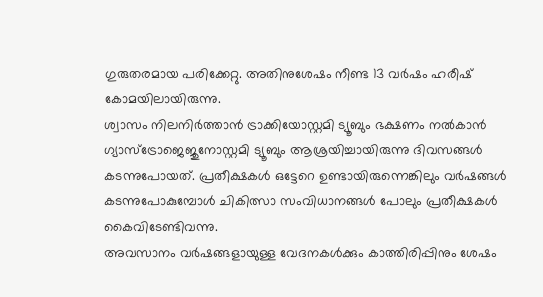ഗുരുതരമായ പരിക്കേറ്റു. അതിനുശേഷം നീണ്ട 13 വർഷം ഹരീഷ് കോമയിലായിരുന്നു.
ശ്വാസം നിലനിർത്താൻ ട്രാക്കിയോസ്റ്റമി ട്യൂബും ഭക്ഷണം നൽകാൻ ഗ്യാസ്ട്രോജെജുനോസ്റ്റമി ട്യൂബും ആശ്രയിച്ചായിരുന്നു ദിവസങ്ങൾ കടന്നുപോയത്. പ്രതീക്ഷകൾ ഒട്ടേറെ ഉണ്ടായിരുന്നെങ്കിലും വർഷങ്ങൾ കടന്നുപോകുമ്പോൾ ചികിത്സാ സംവിധാനങ്ങൾ പോലും പ്രതീക്ഷകൾ കൈവിടേണ്ടിവന്നു.
അവസാനം വർഷങ്ങളായുള്ള വേദനകൾക്കും കാത്തിരിപ്പിനും ശേഷം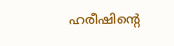ഹരീഷിന്റെ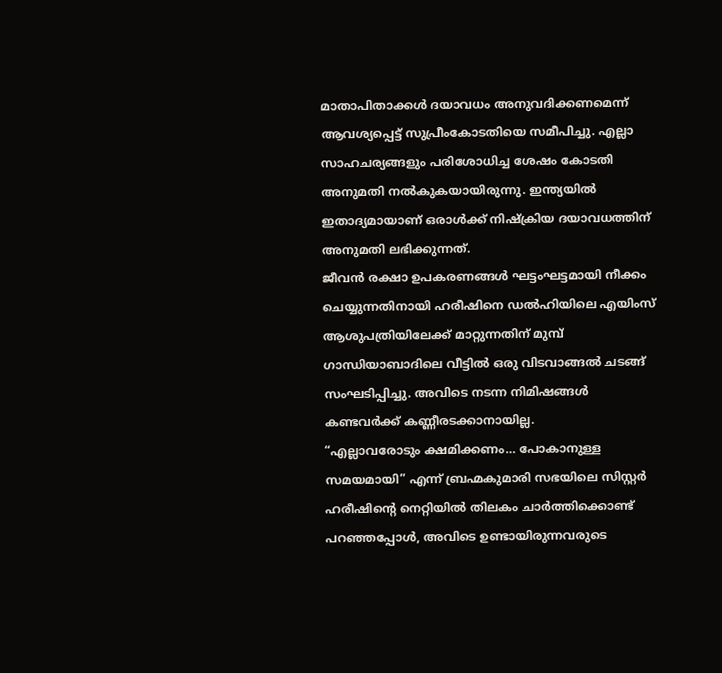മാതാപിതാക്കൾ ദയാവധം അനുവദിക്കണമെന്ന് ആവശ്യപ്പെട്ട് സുപ്രീംകോടതിയെ സമീപിച്ചു. എല്ലാ സാഹചര്യങ്ങളും പരിശോധിച്ച ശേഷം കോടതി അനുമതി നൽകുകയായിരുന്നു. ഇന്ത്യയിൽ ഇതാദ്യമായാണ് ഒരാൾക്ക് നിഷ്ക്രിയ ദയാവധത്തിന് അനുമതി ലഭിക്കുന്നത്.
ജീവൻ രക്ഷാ ഉപകരണങ്ങൾ ഘട്ടംഘട്ടമായി നീക്കം ചെയ്യുന്നതിനായി ഹരീഷിനെ ഡൽഹിയിലെ എയിംസ് ആശുപത്രിയിലേക്ക് മാറ്റുന്നതിന് മുമ്പ് ഗാന്ധിയാബാദിലെ വീട്ടിൽ ഒരു വിടവാങ്ങൽ ചടങ്ങ് സംഘടിപ്പിച്ചു. അവിടെ നടന്ന നിമിഷങ്ങൾ കണ്ടവർക്ക് കണ്ണീരടക്കാനായില്ല.
“എല്ലാവരോടും ക്ഷമിക്കണം… പോകാനുള്ള സമയമായി” എന്ന് ബ്രഹ്മകുമാരി സഭയിലെ സിസ്റ്റർ ഹരീഷിന്റെ നെറ്റിയിൽ തിലകം ചാർത്തിക്കൊണ്ട് പറഞ്ഞപ്പോൾ, അവിടെ ഉണ്ടായിരുന്നവരുടെ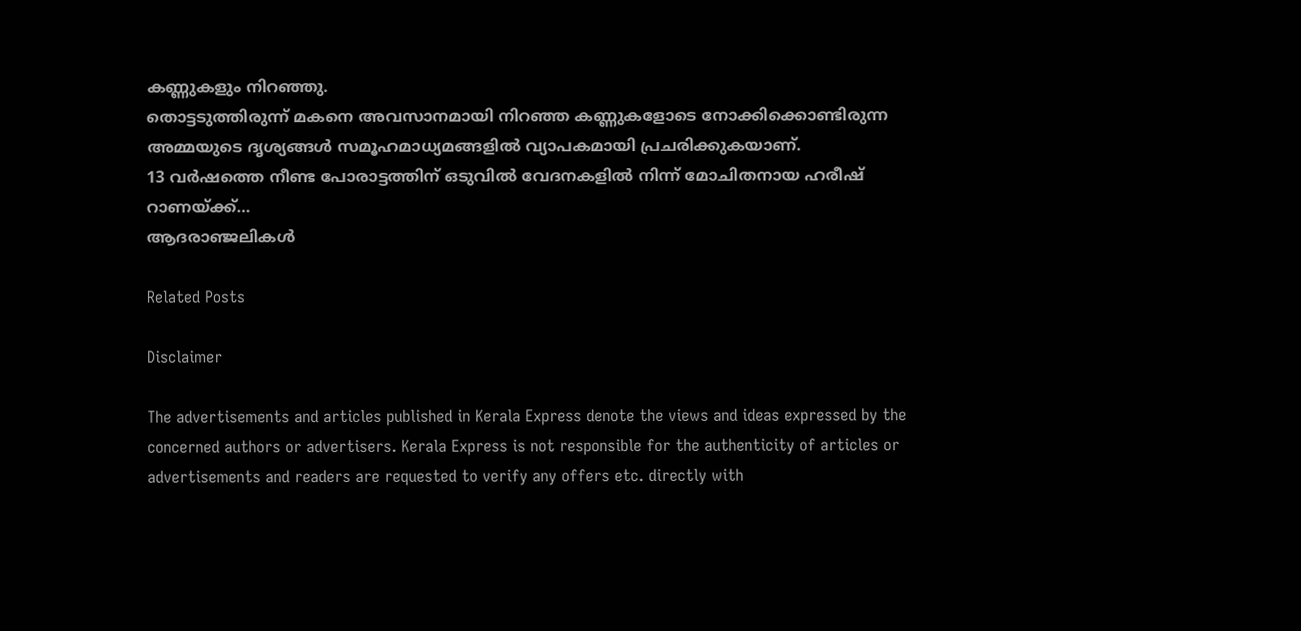കണ്ണുകളും നിറഞ്ഞു.
തൊട്ടടുത്തിരുന്ന് മകനെ അവസാനമായി നിറഞ്ഞ കണ്ണുകളോടെ നോക്കിക്കൊണ്ടിരുന്ന അമ്മയുടെ ദൃശ്യങ്ങൾ സമൂഹമാധ്യമങ്ങളിൽ വ്യാപകമായി പ്രചരിക്കുകയാണ്.
13 വർഷത്തെ നീണ്ട പോരാട്ടത്തിന് ഒടുവിൽ വേദനകളിൽ നിന്ന് മോചിതനായ ഹരീഷ് റാണയ്ക്ക്…
ആദരാഞ്ജലികൾ

Related Posts

Disclaimer

The advertisements and articles published in Kerala Express denote the views and ideas expressed by the concerned authors or advertisers. Kerala Express is not responsible for the authenticity of articles or advertisements and readers are requested to verify any offers etc. directly with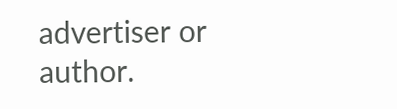advertiser or author.